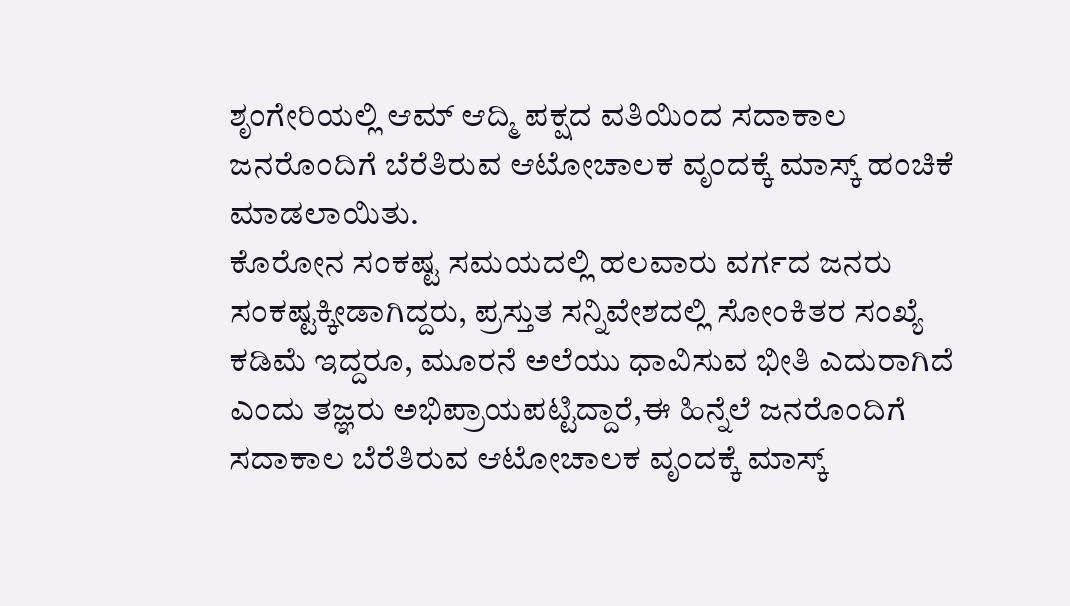ಶೃಂಗೇರಿಯಲ್ಲಿ ಆಮ್ ಆದ್ಮಿ ಪಕ್ಷದ ವತಿಯಿಂದ ಸದಾಕಾಲ ಜನರೊಂದಿಗೆ ಬೆರೆತಿರುವ ಆಟೋಚಾಲಕ ವೃಂದಕ್ಕೆ ಮಾಸ್ಕ್ ಹಂಚಿಕೆ ಮಾಡಲಾಯಿತು.
ಕೊರೋನ ಸಂಕಷ್ಟ ಸಮಯದಲ್ಲಿ ಹಲವಾರು ವರ್ಗದ ಜನರು ಸಂಕಷ್ಟಕ್ಕೀಡಾಗಿದ್ದರು, ಪ್ರಸ್ತುತ ಸನ್ನಿವೇಶದಲ್ಲಿ ಸೋಂಕಿತರ ಸಂಖ್ಯೆ ಕಡಿಮೆ ಇದ್ದರೂ, ಮೂರನೆ ಅಲೆಯು ಧಾವಿಸುವ ಭೀತಿ ಎದುರಾಗಿದೆ ಎಂದು ತಜ್ಞರು ಅಭಿಪ್ರಾಯಪಟ್ಟಿದ್ದಾರೆ,ಈ ಹಿನ್ನೆಲೆ ಜನರೊಂದಿಗೆ ಸದಾಕಾಲ ಬೆರೆತಿರುವ ಆಟೋಚಾಲಕ ವೃಂದಕ್ಕೆ ಮಾಸ್ಕ್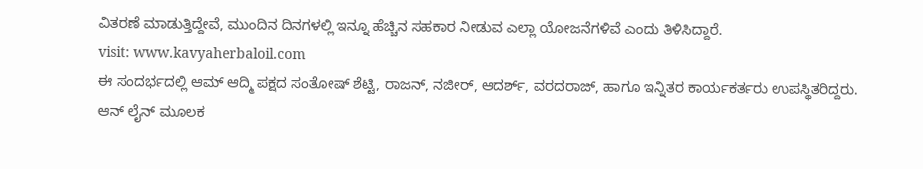ವಿತರಣೆ ಮಾಡುತ್ತಿದ್ದೇವೆ, ಮುಂದಿನ ದಿನಗಳಲ್ಲಿ ಇನ್ನೂ ಹೆಚ್ಚಿನ ಸಹಕಾರ ನೀಡುವ ಎಲ್ಲಾ ಯೋಜನೆಗಳಿವೆ ಎಂದು ತಿಳಿಸಿದ್ದಾರೆ.
visit: www.kavyaherbaloil.com
ಈ ಸಂದರ್ಭದಲ್ಲಿ ಆಮ್ ಆದ್ಮಿ ಪಕ್ಷದ ಸಂತೋಷ್ ಶೆಟ್ಟಿ, ರಾಜನ್, ನಜೀರ್, ಆದರ್ಶ್, ವರದರಾಜ್, ಹಾಗೂ ಇನ್ನಿತರ ಕಾರ್ಯಕರ್ತರು ಉಪಸ್ಥಿತರಿದ್ದರು.
ಆನ್ ಲೈನ್ ಮೂಲಕ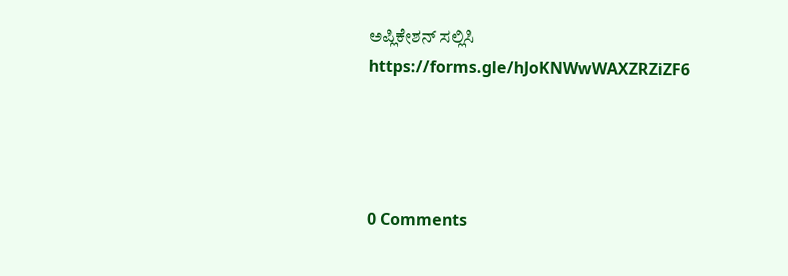ಅಪ್ಲಿಕೇಶನ್ ಸಲ್ಲಿಸಿ https://forms.gle/hJoKNWwWAXZRZiZF6




0 Comments